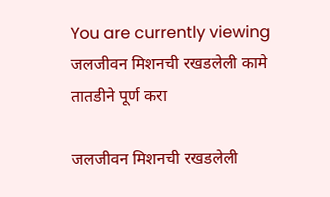You are currently viewing जलजीवन मिशनची रखडलेली कामे तातडीने पूर्ण करा

जलजीवन मिशनची रखडलेली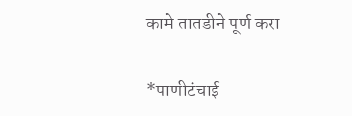कामे तातडीने पूर्ण करा

*पाणीटंचाई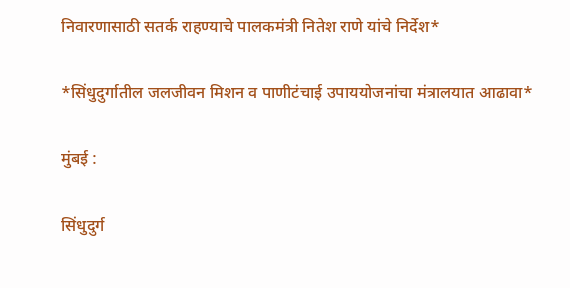निवारणासाठी सतर्क राहण्याचे पालकमंत्री नितेश राणे यांचे निर्देश*

*सिंधुदुर्गातील जलजीवन मिशन व पाणीटंचाई उपाययोजनांचा मंत्रालयात आढावा*

मुंबई :

सिंधुदुर्ग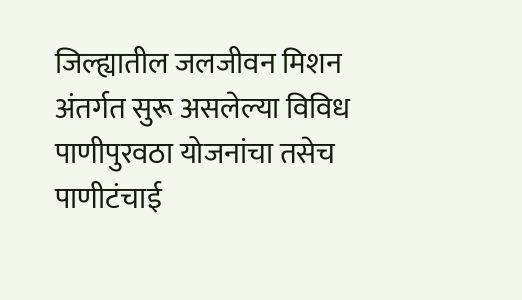जिल्ह्यातील जलजीवन मिशन अंतर्गत सुरू असलेल्या विविध पाणीपुरवठा योजनांचा तसेच पाणीटंचाई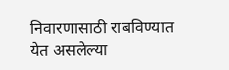निवारणासाठी राबविण्यात येत असलेल्या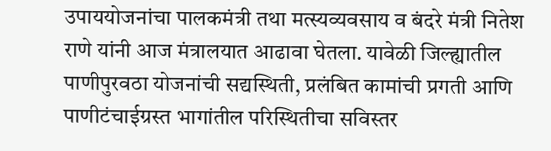उपाययोजनांचा पालकमंत्री तथा मत्स्यव्यवसाय व बंदरे मंत्री नितेश राणे यांनी आज मंत्रालयात आढावा घेतला. यावेळी जिल्ह्यातील पाणीपुरवठा योजनांची सद्यस्थिती, प्रलंबित कामांची प्रगती आणि पाणीटंचाईग्रस्त भागांतील परिस्थितीचा सविस्तर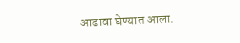आढावा घेण्यात आला.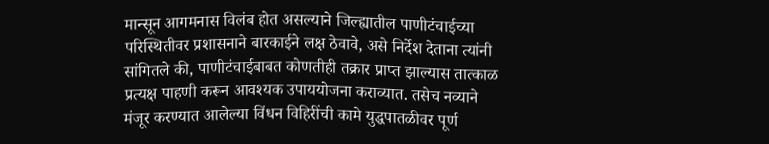मान्सून आगमनास विलंब होत असल्याने जिल्ह्यातील पाणीटंचाईच्या परिस्थितीवर प्रशासनाने बारकाईने लक्ष ठेवावे, असे निर्देश देताना त्यांनी सांगितले की, पाणीटंचाईबाबत कोणतीही तक्रार प्राप्त झाल्यास तात्काळ प्रत्यक्ष पाहणी करून आवश्यक उपाययोजना कराव्यात. तसेच नव्याने मंजूर करण्यात आलेल्या विंधन विहिरींची कामे युद्धपातळीवर पूर्ण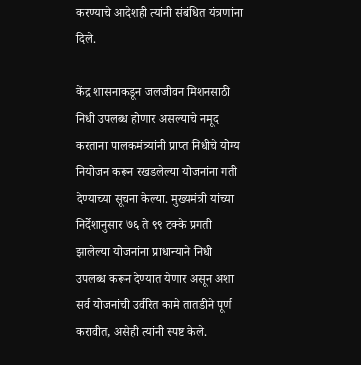करण्याचे आदेशही त्यांनी संबंधित यंत्रणांना दिले.

केंद्र शासनाकडून जलजीवन मिशनसाठी निधी उपलब्ध होणार असल्याचे नमूद करताना पालकमंत्र्यांनी प्राप्त निधीचे योग्य नियोजन करून रखडलेल्या योजनांना गती देण्याच्या सूचना केल्या. मुख्यमंत्री यांच्या निर्देशानुसार ७६ ते ९९ टक्के प्रगती झालेल्या योजनांना प्राधान्याने निधी उपलब्ध करून देण्यात येणार असून अशा सर्व योजनांची उर्वरित कामे तातडीने पूर्ण करावीत, असेही त्यांनी स्पष्ट केले.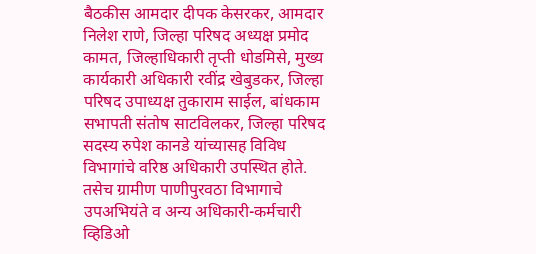बैठकीस आमदार दीपक केसरकर, आमदार निलेश राणे, जिल्हा परिषद अध्यक्ष प्रमोद कामत, जिल्हाधिकारी तृप्ती धोडमिसे, मुख्य कार्यकारी अधिकारी रवींद्र खेबुडकर, जिल्हा परिषद उपाध्यक्ष तुकाराम साईल, बांधकाम सभापती संतोष साटविलकर, जिल्हा परिषद सदस्य रुपेश कानडे यांच्यासह विविध विभागांचे वरिष्ठ अधिकारी उपस्थित होते. तसेच ग्रामीण पाणीपुरवठा विभागाचे उपअभियंते व अन्य अधिकारी-कर्मचारी व्हिडिओ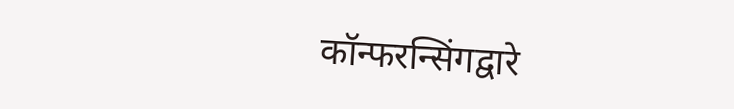कॉन्फरन्सिंगद्वारे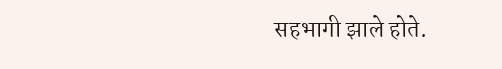सहभागी झाले होते.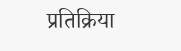प्रतिक्रिया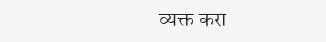व्यक्त करा